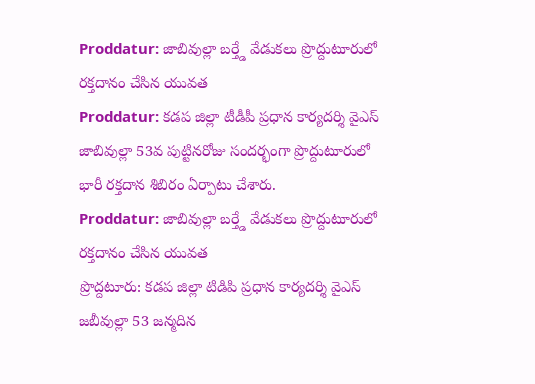Proddatur: జాబివుల్లా బర్త్డే వేడుకలు ప్రొద్దుటూరులో రక్తదానం చేసిన యువత
Proddatur: కడప జిల్లా టీడీపీ ప్రధాన కార్యదర్శి వైఎస్ జాబివుల్లా 53వ పుట్టినరోజు సందర్భంగా ప్రొద్దుటూరులో భారీ రక్తదాన శిబిరం ఏర్పాటు చేశారు.
Proddatur: జాబివుల్లా బర్త్డే వేడుకలు ప్రొద్దుటూరులో రక్తదానం చేసిన యువత
ప్రొద్దటూరు: కడప జిల్లా టిడిపి ప్రధాన కార్యదర్శి వైఎస్ జబీవుల్లా 53 జన్మదిన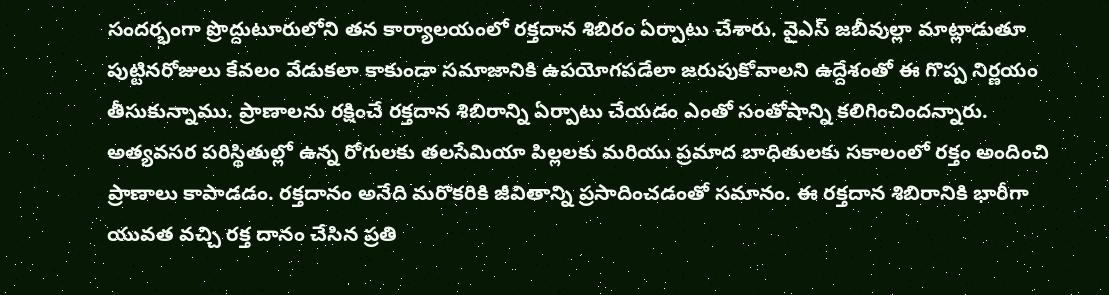సందర్భంగా ప్రొద్దుటూరులోని తన కార్యాలయంలో రక్తదాన శిబిరం ఏర్పాటు చేశారు. వైఎస్ జబీవుల్లా మాట్లాడుతూ పుట్టినరోజులు కేవలం వేడుకలా కాకుండా సమాజానికి ఉపయోగపడేలా జరుపుకోవాలని ఉద్దేశంతో ఈ గొప్ప నిర్ణయం తీసుకున్నాము. ప్రాణాలను రక్షించే రక్తదాన శిబిరాన్ని ఏర్పాటు చేయడం ఎంతో సంతోషాన్ని కలిగించిందన్నారు.
అత్యవసర పరిస్థితుల్లో ఉన్న రోగులకు తలసేమియా పిల్లలకు మరియు ప్రమాద బాధితులకు సకాలంలో రక్తం అందించి ప్రాణాలు కాపాడడం. రక్తదానం అనేది మరొకరికి జీవితాన్ని ప్రసాదించడంతో సమానం. ఈ రక్తదాన శిబిరానికి భారీగా యువత వచ్చి రక్త దానం చేసిన ప్రతి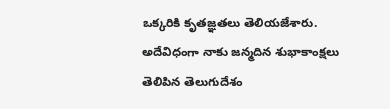ఒక్కరికి కృతజ్ఞతలు తెలియజేశారు. అదేవిధంగా నాకు జన్మదిన శుభాకాంక్షలు తెలిపిన తెలుగుదేశం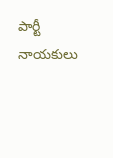పార్టీ నాయకులు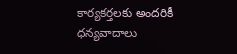కార్యకర్తలకు అందరికీ ధన్యవాదాలు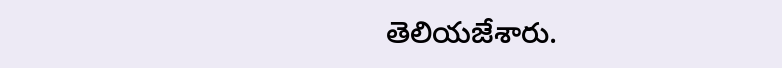తెలియజేశారు.